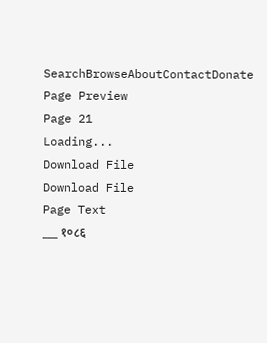SearchBrowseAboutContactDonate
Page Preview
Page 21
Loading...
Download File
Download File
Page Text
___ १०८६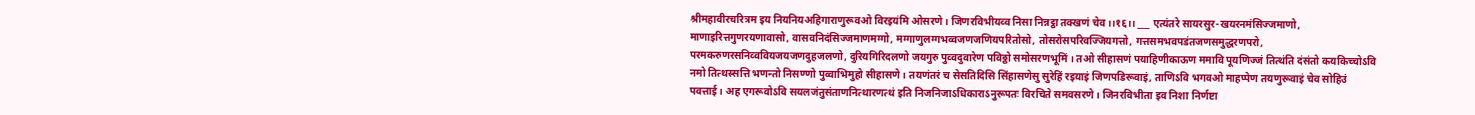श्रीमहावीरचरित्रम इय नियनियअहिगाराणुरूवओ विरइयंमि ओसरणे। जिणरविभीयव्व निसा निन्नट्ठा तक्खणं चेव ।।१६।। ___ एत्यंतरे सायरसुर-खयरनमंसिज्जमाणो, माणाइरित्तगुणरयणावासो, वासवनिदंसिज्जमाणमग्गो, मग्गाणुलग्गभव्वजणजणियपरितोसो, तोसरोसपरिवज्जियगत्तो, गत्तसमभवपडंतजणसमुद्धरणपरो, परमकरुणरसनिव्ववियजयजणदुहजलणो, दुरियगिरिदलणो जयगुरु पुव्वदुवारेण पविठ्ठो समोसरणभूमिं । तओ सीहासणं पयाहिणीकाऊण ममावि पूयणिज्जं तित्थंति दंसंतो कयकिच्चोऽवि नमो तित्थस्सत्ति भणन्तो निसण्णो पुव्वाभिमुहो सीहासणे। तयणंतरं च सेसतिदिसि सिंहासणेसु सुरेहिं रइयाइं जिणपडिरूवाइं, ताणिऽवि भगवओ माहप्पेण तयणुरूवाइं चेव सोहिउं पवत्ताई। अह एगरूवोऽवि सयलजंतुसंताणनित्थारणत्थं इति निजनिजाऽधिकाराऽनुरूपतः विरचिते समवसरणे। जिनरविभीता इव निशा निर्णष्टा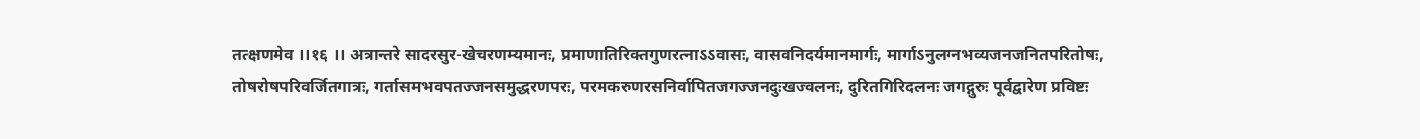तत्क्षणमेव ।।१६ ।। अत्रान्तरे सादरसुर-खेचरणम्यमानः, प्रमाणातिरिक्तगुणरत्नाऽऽवासः, वासवनिदर्यमानमार्गः, मार्गाऽनुलग्नभव्यजनजनितपरितोषः, तोषरोषपरिवर्जितगात्रः, गर्तासमभवपतज्जनसमुद्धरणपरः, परमकरुणरसनिर्वापितजगज्जनदुःखज्वलनः, दुरितगिरिदलनः जगद्गुरुः पूर्वद्वारेण प्रविष्टः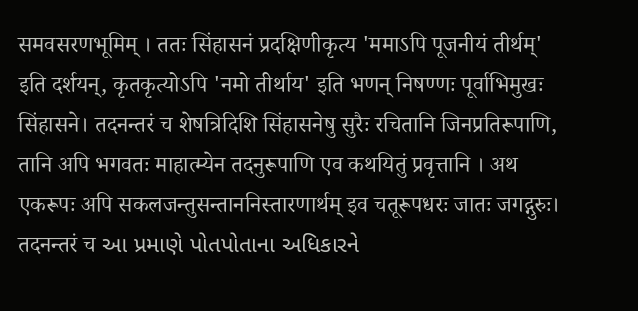समवसरणभूमिम् । ततः सिंहासनं प्रदक्षिणीकृत्य 'ममाऽपि पूजनीयं तीर्थम्' इति दर्शयन्, कृतकृत्योऽपि 'नमो तीर्थाय' इति भणन् निषण्णः पूर्वाभिमुखः सिंहासने। तदनन्तरं च शेषत्रिदिशि सिंहासनेषु सुरैः रचितानि जिनप्रतिरूपाणि, तानि अपि भगवतः माहात्म्येन तदनुरूपाणि एव कथयितुं प्रवृत्तानि । अथ एकरूपः अपि सकलजन्तुसन्ताननिस्तारणार्थम् इव चतूरूपधरः जातः जगद्गुरुः। तदनन्तरं च આ પ્રમાણે પોતપોતાના અધિકારને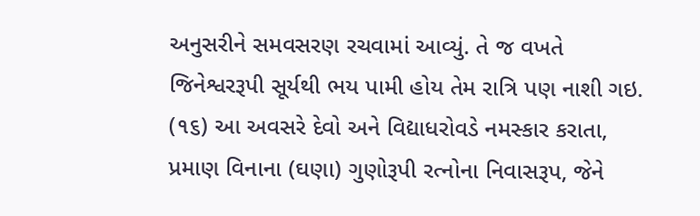અનુસરીને સમવસરણ રચવામાં આવ્યું. તે જ વખતે જિનેશ્વરરૂપી સૂર્યથી ભય પામી હોય તેમ રાત્રિ પણ નાશી ગઇ. (૧૬) આ અવસરે દેવો અને વિદ્યાધરોવડે નમસ્કાર કરાતા, પ્રમાણ વિનાના (ઘણા) ગુણોરૂપી રત્નોના નિવાસરૂપ, જેને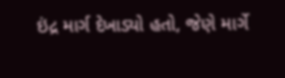ઇંદ્ર માર્ગ દેખાડ્યો હતો, જેણે માર્ગે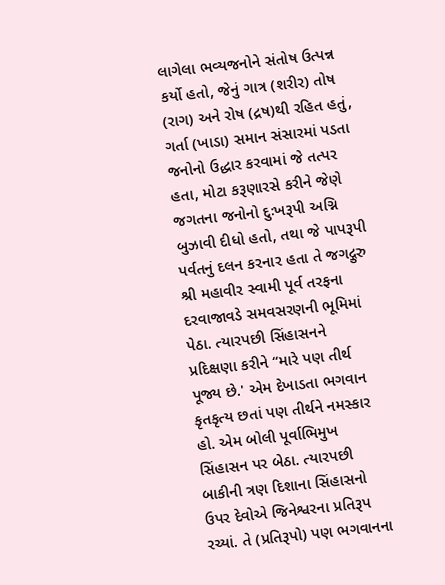લાગેલા ભવ્યજનોને સંતોષ ઉત્પન્ન કર્યો હતો, જેનું ગાત્ર (શરીર) તોષ (રાગ) અને રોષ (દ્રષ)થી રહિત હતું, ગર્તા (ખાડા) સમાન સંસારમાં પડતા જનોનો ઉદ્ધાર કરવામાં જે તત્પર હતા, મોટા કરૂણારસે કરીને જેણે જગતના જનોનો દુઃખરૂપી અગ્નિ બુઝાવી દીધો હતો, તથા જે પાપરૂપી પર્વતનું દલન કરનાર હતા તે જગદ્ગુરુ શ્રી મહાવીર સ્વામી પૂર્વ તરફના દરવાજાવડે સમવસરણની ભૂમિમાં પેઠા. ત્યારપછી સિંહાસનને પ્રદિક્ષણા કરીને “મારે પણ તીર્થ પૂજ્ય છે.' એમ દેખાડતા ભગવાન કૃતકૃત્ય છતાં પણ તીર્થને નમસ્કાર હો. એમ બોલી પૂર્વાભિમુખ સિંહાસન પર બેઠા. ત્યારપછી બાકીની ત્રણ દિશાના સિંહાસનો ઉપર દેવોએ જિનેશ્વરના પ્રતિરૂપ રચ્યાં. તે (પ્રતિરૂપો) પણ ભગવાનના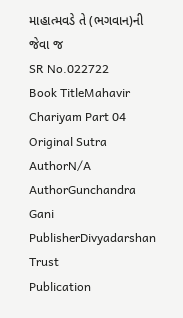માહાત્મવડે તે (ભગવાન)ની જેવા જ
SR No.022722
Book TitleMahavir Chariyam Part 04
Original Sutra AuthorN/A
AuthorGunchandra Gani
PublisherDivyadarshan Trust
Publication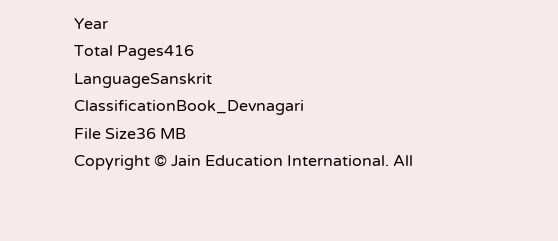Year
Total Pages416
LanguageSanskrit
ClassificationBook_Devnagari
File Size36 MB
Copyright © Jain Education International. All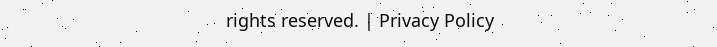rights reserved. | Privacy Policy